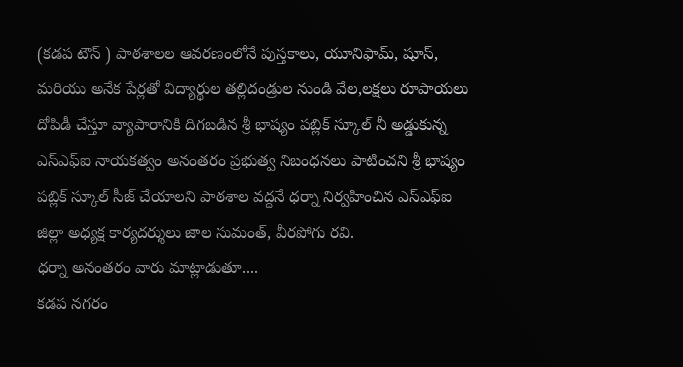(కడప టౌన్ ) పాఠశాలల ఆవరణంలోనే పుస్తకాలు, యూనిఫామ్, షూస్, మరియు అనేక పేర్లతో విద్యార్థుల తల్లిదండ్రుల నుండి వేల,లక్షలు రూపాయలు దోపిడీ చేస్తూ వ్యాపారానికి దిగబడిన శ్రీ భాష్యం పబ్లిక్ స్కూల్ నీ అడ్డుకున్న ఎస్ఎఫ్ఐ నాయకత్వం అనంతరం ప్రభుత్వ నిబంధనలు పాటించని శ్రీ భాష్యం పబ్లిక్ స్కూల్ సీజ్ చేయాలని పాఠశాల వద్దనే ధర్నా నిర్వహించిన ఎస్ఎఫ్ఐ జిల్లా అధ్యక్ష కార్యదర్శులు జాల సుమంత్, వీరపోగు రవి.
ధర్నా అనంతరం వారు మాట్లాడుతూ....
కడప నగరం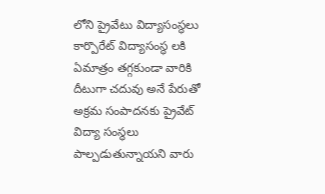లోని ప్రైవేటు విద్యాసంస్థలు కార్పొరేట్ విద్యాసంస్థ లకి ఏమాత్రం తగ్గకుండా వారికి దీటుగా చదువు అనే పేరుతో అక్రమ సంపాదనకు ప్రైవేట్ విద్యా సంస్థలు పాల్పడుతున్నాయని వారు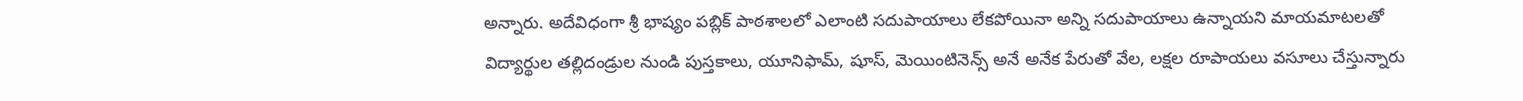అన్నారు. అదేవిధంగా శ్రీ భాష్యం పబ్లిక్ పాఠశాలలో ఎలాంటి సదుపాయాలు లేకపోయినా అన్ని సదుపాయాలు ఉన్నాయని మాయమాటలతో విద్యార్థుల తల్లిదండ్రుల నుండి పుస్తకాలు, యూనిఫామ్, షూస్, మెయింటినెన్స్ అనే అనేక పేరుతో వేల, లక్షల రూపాయలు వసూలు చేస్తున్నారు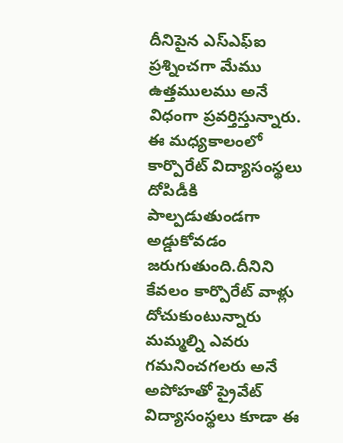దీనిపైన ఎస్ఎఫ్ఐ ప్రశ్నించగా మేము ఉత్తములము అనే విధంగా ప్రవర్తిస్తున్నారు. ఈ మధ్యకాలంలో కార్పొరేట్ విద్యాసంస్థలు దోపిడీకి పాల్పడుతుండగా అడ్డుకోవడం జరుగుతుంది.దీనిని కేవలం కార్పొరేట్ వాళ్లు దోచుకుంటున్నారు మమ్మల్ని ఎవరు గమనించగలరు అనే అపోహతో ప్రైవేట్ విద్యాసంస్థలు కూడా ఈ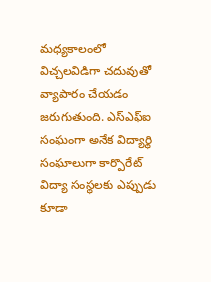మధ్యకాలంలో విచ్చలవిడిగా చదువుతో వ్యాపారం చేయడం జరుగుతుంది. ఎస్ఎఫ్ఐ సంఘంగా అనేక విద్యార్థి సంఘాలుగా కార్పొరేట్ విద్యా సంస్థలకు ఎప్పుడు కూడా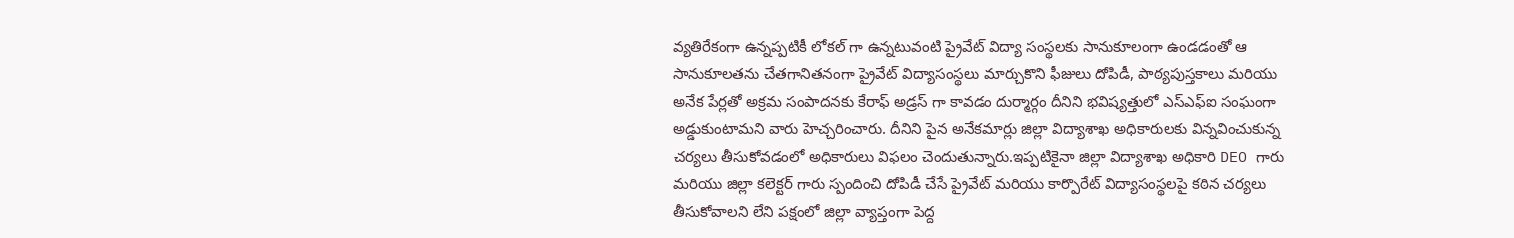వ్యతిరేకంగా ఉన్నప్పటికీ లోకల్ గా ఉన్నటువంటి ప్రైవేట్ విద్యా సంస్థలకు సానుకూలంగా ఉండడంతో ఆ సానుకూలతను చేతగానితనంగా ప్రైవేట్ విద్యాసంస్థలు మార్చుకొని ఫీజులు దోపిడీ, పాఠ్యపుస్తకాలు మరియు అనేక పేర్లతో అక్రమ సంపాదనకు కేరాఫ్ అడ్రస్ గా కావడం దుర్మార్గం దీనిని భవిష్యత్తులో ఎస్ఎఫ్ఐ సంఘంగా అడ్డుకుంటామని వారు హెచ్చరించారు. దీనిని పైన అనేకమార్లు జిల్లా విద్యాశాఖ అధికారులకు విన్నవించుకున్న చర్యలు తీసుకోవడంలో అధికారులు విఫలం చెందుతున్నారు.ఇప్పటికైనా జిల్లా విద్యాశాఖ అధికారి DEO గారు మరియు జిల్లా కలెక్టర్ గారు స్పందించి దోపిడీ చేసే ప్రైవేట్ మరియు కార్పొరేట్ విద్యాసంస్థలపై కఠిన చర్యలు తీసుకోవాలని లేని పక్షంలో జిల్లా వ్యాప్తంగా పెద్ద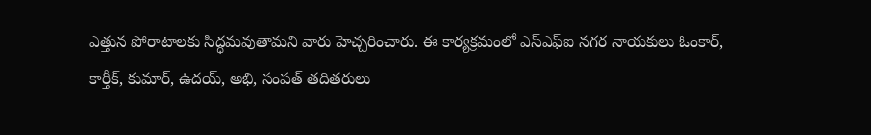ఎత్తున పోరాటాలకు సిద్ధమవుతామని వారు హెచ్చరించారు. ఈ కార్యక్రమంలో ఎస్ఎఫ్ఐ నగర నాయకులు ఓంకార్, కార్తీక్, కుమార్, ఉదయ్, అభి, సంపత్ తదితరులు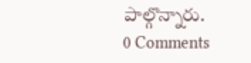పాల్గొన్నారు.
0 Comments